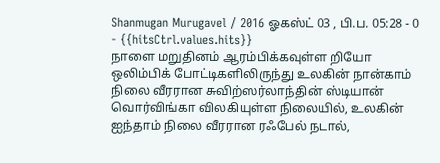Shanmugan Murugavel / 2016 ஓகஸ்ட் 03 , பி.ப. 05:28 - 0 - {{hitsCtrl.values.hits}}
நாளை மறுதினம் ஆரம்பிக்கவுள்ள றியோ ஒலிம்பிக் போட்டிகளிலிருந்து உலகின் நான்காம் நிலை வீரரான சுவிற்ஸர்லாந்தின் ஸ்டியான் வொர்விங்கா விலகியுள்ள நிலையில், உலகின் ஐந்தாம் நிலை வீரரான ரஃபேல் நடால்,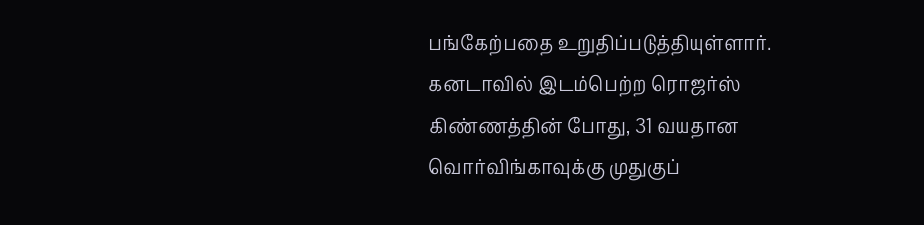பங்கேற்பதை உறுதிப்படுத்தியுள்ளார்.
கனடாவில் இடம்பெற்ற ரொஜர்ஸ் கிண்ணத்தின் போது, 31 வயதான வொர்விங்காவுக்கு முதுகுப்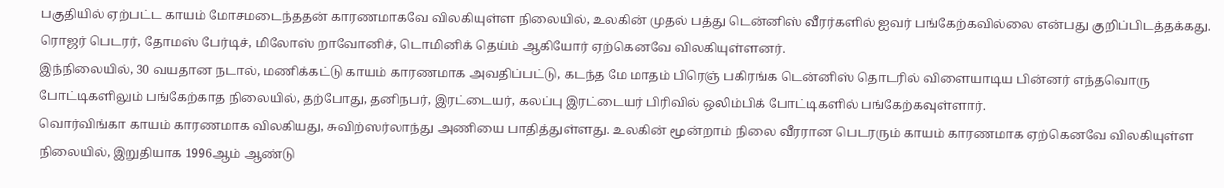பகுதியில் ஏற்பட்ட காயம் மோசமடைந்ததன் காரணமாகவே விலகியுள்ள நிலையில், உலகின் முதல் பத்து டென்னிஸ் வீரர்களில் ஐவர் பங்கேற்கவில்லை என்பது குறிப்பிடத்தக்கது. ரொஜர் பெடரர், தோமஸ் பேர்டிச், மிலோஸ் றாவோனிச், டொமினிக் தெய்ம் ஆகியோர் ஏற்கெனவே விலகியுள்ளனர்.
இந்நிலையில், 30 வயதான நடால், மணிக்கட்டு காயம் காரணமாக அவதிப்பட்டு, கடந்த மே மாதம் பிரெஞ் பகிரங்க டென்னிஸ் தொடரில் விளையாடிய பின்னர் எந்தவொரு போட்டிகளிலும் பங்கேற்காத நிலையில், தற்போது, தனிநபர், இரட்டையர், கலப்பு இரட்டையர் பிரிவில் ஒலிம்பிக் போட்டிகளில் பங்கேற்கவுள்ளார்.
வொர்விங்கா காயம் காரணமாக விலகியது, சுவிற்ஸர்லாந்து அணியை பாதித்துள்ளது. உலகின் மூன்றாம் நிலை வீரரான பெடரரும் காயம் காரணமாக ஏற்கெனவே விலகியுள்ள நிலையில், இறுதியாக 1996ஆம் ஆண்டு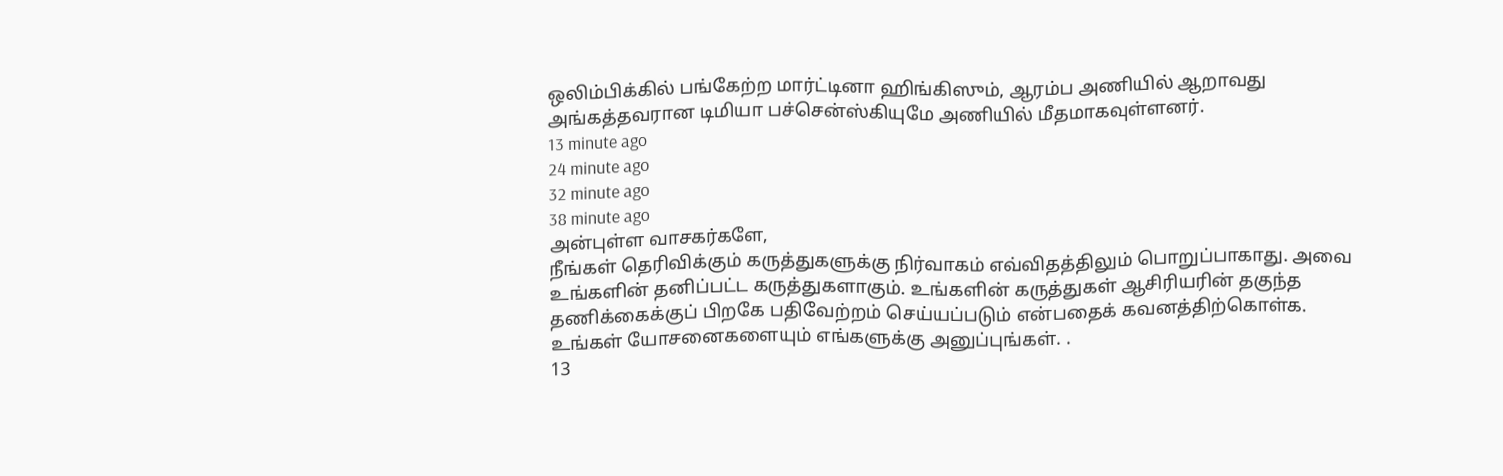ஒலிம்பிக்கில் பங்கேற்ற மார்ட்டினா ஹிங்கிஸும், ஆரம்ப அணியில் ஆறாவது அங்கத்தவரான டிமியா பச்சென்ஸ்கியுமே அணியில் மீதமாகவுள்ளனர்.
13 minute ago
24 minute ago
32 minute ago
38 minute ago
அன்புள்ள வாசகர்களே,
நீங்கள் தெரிவிக்கும் கருத்துகளுக்கு நிர்வாகம் எவ்விதத்திலும் பொறுப்பாகாது. அவை உங்களின் தனிப்பட்ட கருத்துகளாகும். உங்களின் கருத்துகள் ஆசிரியரின் தகுந்த தணிக்கைக்குப் பிறகே பதிவேற்றம் செய்யப்படும் என்பதைக் கவனத்திற்கொள்க. உங்கள் யோசனைகளையும் எங்களுக்கு அனுப்புங்கள். .
13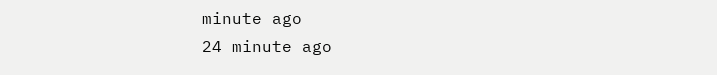minute ago
24 minute ago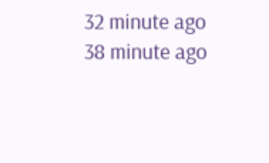32 minute ago
38 minute ago